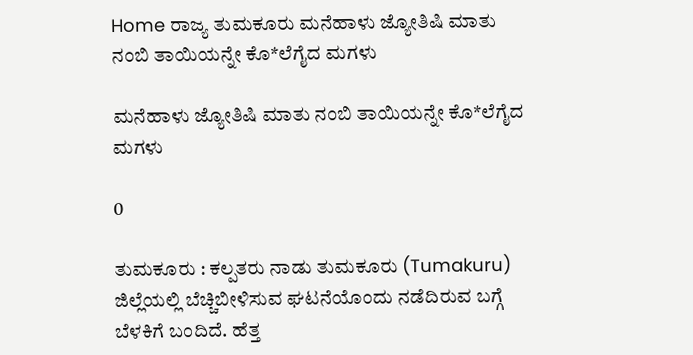Home ರಾಜ್ಯ ತುಮಕೂರು ಮನೆಹಾಳು ಜ್ಯೋತಿಷಿ ಮಾತು ನಂಬಿ ತಾಯಿಯನ್ನೇ ಕೊ*ಲೆಗೈದ ಮಗಳು

ಮನೆಹಾಳು ಜ್ಯೋತಿಷಿ ಮಾತು ನಂಬಿ ತಾಯಿಯನ್ನೇ ಕೊ*ಲೆಗೈದ ಮಗಳು

0

ತುಮಕೂರು : ಕಲ್ಪತರು ನಾಡು ತುಮಕೂರು (Tumakuru) ಜಿಲ್ಲೆಯಲ್ಲಿ ಬೆಚ್ಚಿಬೀಳಿಸುವ ಘಟನೆಯೊಂದು ನಡೆದಿರುವ ಬಗ್ಗೆ ಬೆಳಕಿಗೆ ಬಂದಿದೆ. ಹೆತ್ತ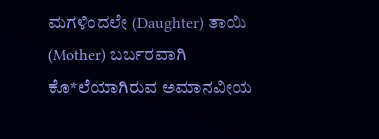ಮಗಳಿಂದಲೇ (Daughter) ತಾಯಿ (Mother) ಬರ್ಬರವಾಗಿ ಕೊ*ಲೆಯಾಗಿರುವ ಅಮಾನವೀಯ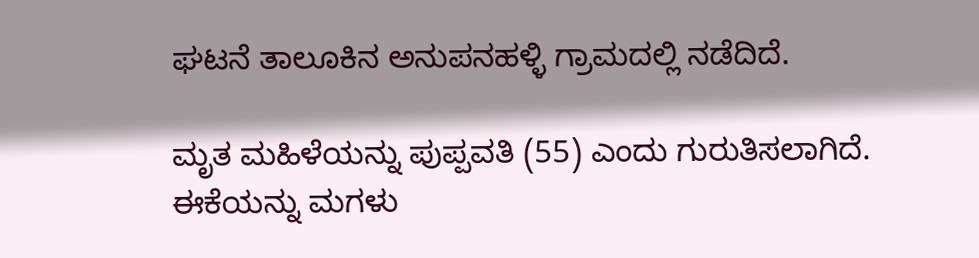ಘಟನೆ ತಾಲೂಕಿನ ಅನುಪನಹಳ್ಳಿ ಗ್ರಾಮದಲ್ಲಿ ನಡೆದಿದೆ.

ಮೃತ ಮಹಿಳೆಯನ್ನು ಪುಪ್ಪವತಿ (55) ಎಂದು ಗುರುತಿಸಲಾಗಿದೆ. ಈಕೆಯನ್ನು ಮಗಳು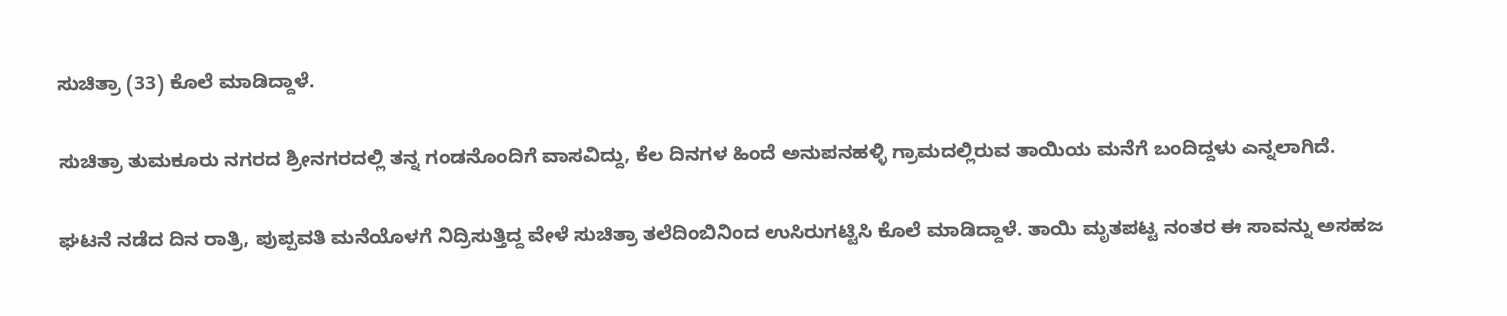ಸುಚಿತ್ರಾ (33) ಕೊಲೆ ಮಾಡಿದ್ದಾಳೆ.

ಸುಚಿತ್ರಾ ತುಮಕೂರು ನಗರದ ಶ್ರೀನಗರದಲ್ಲಿ ತನ್ನ ಗಂಡನೊಂದಿಗೆ ವಾಸವಿದ್ದು, ಕೆಲ ದಿನಗಳ ಹಿಂದೆ ಅನುಪನಹಳ್ಳಿ ಗ್ರಾಮದಲ್ಲಿರುವ ತಾಯಿಯ ಮನೆಗೆ ಬಂದಿದ್ದಳು ಎನ್ನಲಾಗಿದೆ.

ಘಟನೆ ನಡೆದ ದಿನ ರಾತ್ರಿ, ಪುಪ್ಪವತಿ ಮನೆಯೊಳಗೆ ನಿದ್ರಿಸುತ್ತಿದ್ದ ವೇಳೆ ಸುಚಿತ್ರಾ ತಲೆದಿಂಬಿನಿಂದ ಉಸಿರುಗಟ್ಟಿಸಿ ಕೊಲೆ ಮಾಡಿದ್ದಾಳೆ. ತಾಯಿ ಮೃತಪಟ್ಟ ನಂತರ ಈ ಸಾವನ್ನು ಅಸಹಜ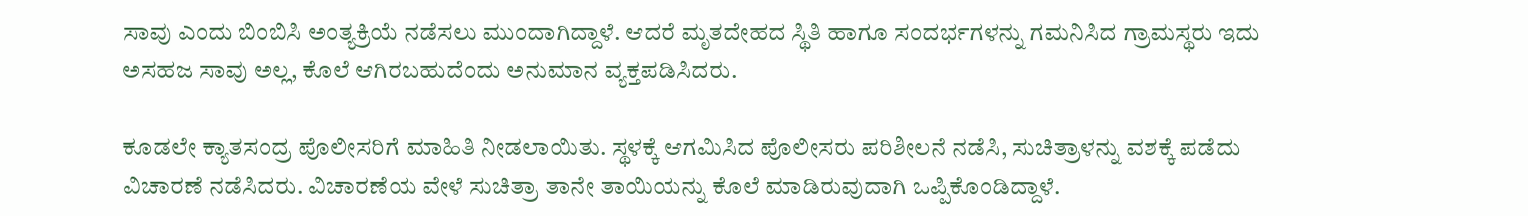ಸಾವು ಎಂದು ಬಿಂಬಿಸಿ ಅಂತ್ಯಕ್ರಿಯೆ ನಡೆಸಲು ಮುಂದಾಗಿದ್ದಾಳೆ. ಆದರೆ ಮೃತದೇಹದ ಸ್ಥಿತಿ ಹಾಗೂ ಸಂದರ್ಭಗಳನ್ನು ಗಮನಿಸಿದ ಗ್ರಾಮಸ್ಥರು ಇದು ಅಸಹಜ ಸಾವು ಅಲ್ಲ, ಕೊಲೆ ಆಗಿರಬಹುದೆಂದು ಅನುಮಾನ ವ್ಯಕ್ತಪಡಿಸಿದರು.

ಕೂಡಲೇ ಕ್ಯಾತಸಂದ್ರ ಪೊಲೀಸರಿಗೆ ಮಾಹಿತಿ ನೀಡಲಾಯಿತು. ಸ್ಥಳಕ್ಕೆ ಆಗಮಿಸಿದ ಪೊಲೀಸರು ಪರಿಶೀಲನೆ ನಡೆಸಿ, ಸುಚಿತ್ರಾಳನ್ನು ವಶಕ್ಕೆ ಪಡೆದು ವಿಚಾರಣೆ ನಡೆಸಿದರು. ವಿಚಾರಣೆಯ ವೇಳೆ ಸುಚಿತ್ರಾ ತಾನೇ ತಾಯಿಯನ್ನು ಕೊಲೆ ಮಾಡಿರುವುದಾಗಿ ಒಪ್ಪಿಕೊಂಡಿದ್ದಾಳೆ.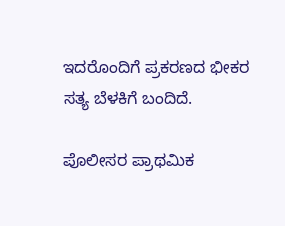ಇದರೊಂದಿಗೆ ಪ್ರಕರಣದ ಭೀಕರ ಸತ್ಯ ಬೆಳಕಿಗೆ ಬಂದಿದೆ.

ಪೊಲೀಸರ ಪ್ರಾಥಮಿಕ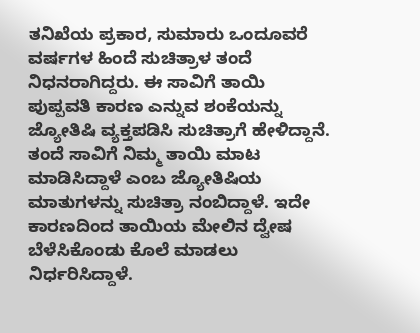ತನಿಖೆಯ ಪ್ರಕಾರ, ಸುಮಾರು ಒಂದೂವರೆ ವರ್ಷಗಳ ಹಿಂದೆ ಸುಚಿತ್ರಾಳ ತಂದೆ ನಿಧನರಾಗಿದ್ದರು. ಈ ಸಾವಿಗೆ ತಾಯಿ ಪುಪ್ಪವತಿ ಕಾರಣ ಎನ್ನುವ ಶಂಕೆಯನ್ನು ಜ್ಯೋತಿಷಿ ವ್ಯಕ್ತಪಡಿಸಿ ಸುಚಿತ್ರಾಗೆ ಹೇಳಿದ್ದಾನೆ. ತಂದೆ ಸಾವಿಗೆ ನಿಮ್ಮ ತಾಯಿ ಮಾಟ ಮಾಡಿಸಿದ್ದಾಳೆ ಎಂಬ ಜ್ಯೋತಿಷಿಯ ಮಾತುಗಳನ್ನು ಸುಚಿತ್ರಾ ನಂಬಿದ್ದಾಳೆ. ಇದೇ ಕಾರಣದಿಂದ ತಾಯಿಯ ಮೇಲಿನ ದ್ವೇಷ ಬೆಳೆಸಿಕೊಂಡು ಕೊಲೆ ಮಾಡಲು ನಿರ್ಧರಿಸಿದ್ದಾಳೆ.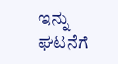ಇನ್ನು ಘಟನೆಗೆ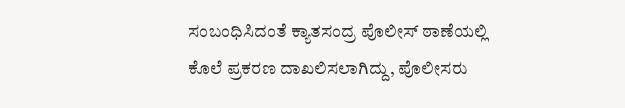ಸಂಬಂಧಿಸಿದಂತೆ ಕ್ಯಾತಸಂದ್ರ ಪೊಲೀಸ್ ಠಾಣೆಯಲ್ಲಿ ಕೊಲೆ ಪ್ರಕರಣ ದಾಖಲಿಸಲಾಗಿದ್ದು, ಪೊಲೀಸರು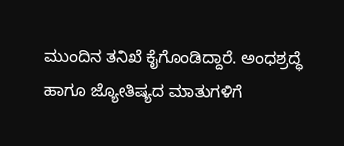ಮುಂದಿನ ತನಿಖೆ ಕೈಗೊಂಡಿದ್ದಾರೆ. ಅಂಧಶ್ರದ್ಧೆ ಹಾಗೂ ಜ್ಯೋತಿಷ್ಯದ ಮಾತುಗಳಿಗೆ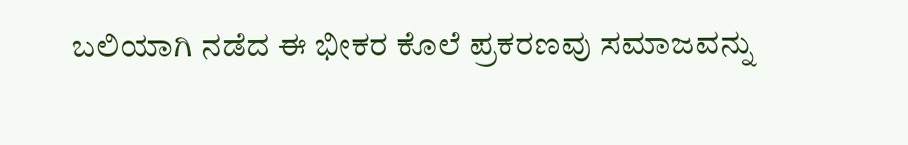ಬಲಿಯಾಗಿ ನಡೆದ ಈ ಭೀಕರ ಕೊಲೆ ಪ್ರಕರಣವು ಸಮಾಜವನ್ನು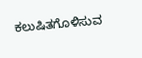ಕಲುಷಿತಗೊಳಿಸುವ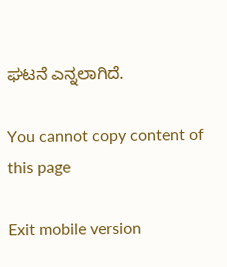ಘಟನೆ ಎನ್ನಲಾಗಿದೆ.

You cannot copy content of this page

Exit mobile version